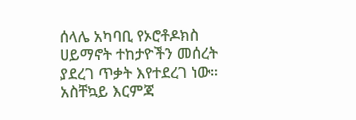ሰላሌ አካባቢ የኦሮቶዶክስ ሀይማኖት ተከታዮችን መሰረት ያደረገ ጥቃት እየተደረገ ነው። አስቸኳይ እርምጃ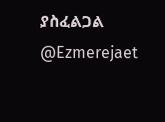ያስፈልጋል @Ezmerejaet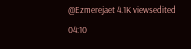@Ezmerejaet 4.1K viewsedited 04:10